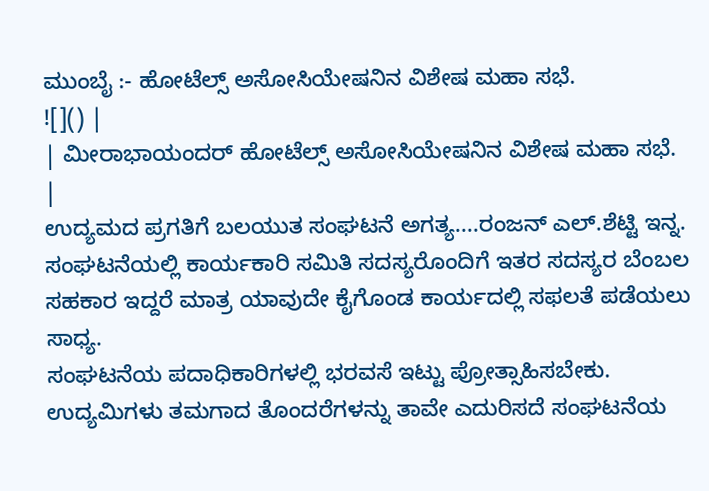ಮುಂಬೈ :- ಹೋಟೆಲ್ಸ್ ಅಸೋಸಿಯೇಷನಿನ ವಿಶೇಷ ಮಹಾ ಸಭೆ.
![]() |
| ಮೀರಾಭಾಯಂದರ್ ಹೋಟೆಲ್ಸ್ ಅಸೋಸಿಯೇಷನಿನ ವಿಶೇಷ ಮಹಾ ಸಭೆ. |
ಉದ್ಯಮದ ಪ್ರಗತಿಗೆ ಬಲಯುತ ಸಂಘಟನೆ ಅಗತ್ಯ....ರಂಜನ್ ಎಲ್.ಶೆಟ್ಟಿ ಇನ್ನ.
ಸಂಘಟನೆಯಲ್ಲಿ ಕಾರ್ಯಕಾರಿ ಸಮಿತಿ ಸದಸ್ಯರೊಂದಿಗೆ ಇತರ ಸದಸ್ಯರ ಬೆಂಬಲ ಸಹಕಾರ ಇದ್ದರೆ ಮಾತ್ರ ಯಾವುದೇ ಕೈಗೊಂಡ ಕಾರ್ಯದಲ್ಲಿ ಸಫಲತೆ ಪಡೆಯಲು ಸಾಧ್ಯ.
ಸಂಘಟನೆಯ ಪದಾಧಿಕಾರಿಗಳಲ್ಲಿ ಭರವಸೆ ಇಟ್ಟು ಪ್ರೋತ್ಸಾಹಿಸಬೇಕು. ಉದ್ಯಮಿಗಳು ತಮಗಾದ ತೊಂದರೆಗಳನ್ನು ತಾವೇ ಎದುರಿಸದೆ ಸಂಘಟನೆಯ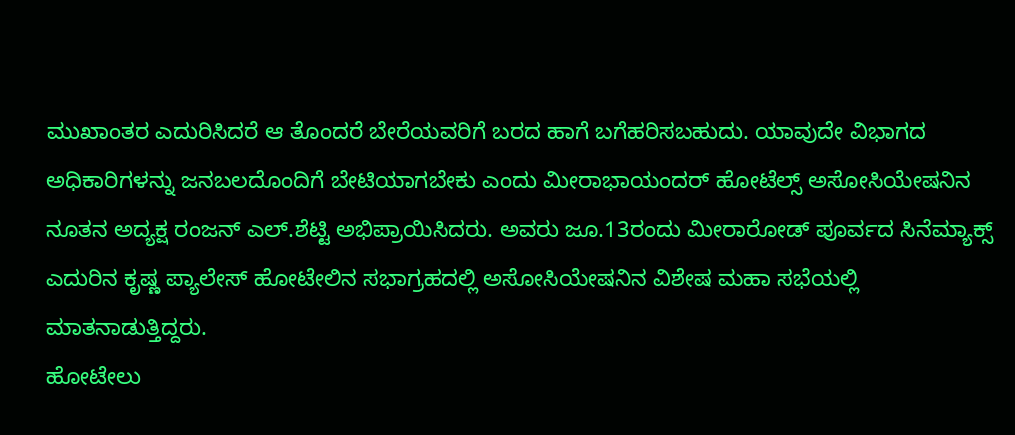ಮುಖಾಂತರ ಎದುರಿಸಿದರೆ ಆ ತೊಂದರೆ ಬೇರೆಯವರಿಗೆ ಬರದ ಹಾಗೆ ಬಗೆಹರಿಸಬಹುದು. ಯಾವುದೇ ವಿಭಾಗದ ಅಧಿಕಾರಿಗಳನ್ನು ಜನಬಲದೊಂದಿಗೆ ಬೇಟಿಯಾಗಬೇಕು ಎಂದು ಮೀರಾಭಾಯಂದರ್ ಹೋಟೆಲ್ಸ್ ಅಸೋಸಿಯೇಷನಿನ ನೂತನ ಅದ್ಯಕ್ಷ ರಂಜನ್ ಎಲ್.ಶೆಟ್ಟಿ ಅಭಿಪ್ರಾಯಿಸಿದರು. ಅವರು ಜೂ.13ರಂದು ಮೀರಾರೋಡ್ ಪೂರ್ವದ ಸಿನೆಮ್ಯಾಕ್ಸ್ ಎದುರಿನ ಕೃಷ್ಣ ಪ್ಯಾಲೇಸ್ ಹೋಟೇಲಿನ ಸಭಾಗ್ರಹದಲ್ಲಿ ಅಸೋಸಿಯೇಷನಿನ ವಿಶೇಷ ಮಹಾ ಸಭೆಯಲ್ಲಿ ಮಾತನಾಡುತ್ತಿದ್ದರು.
ಹೋಟೇಲು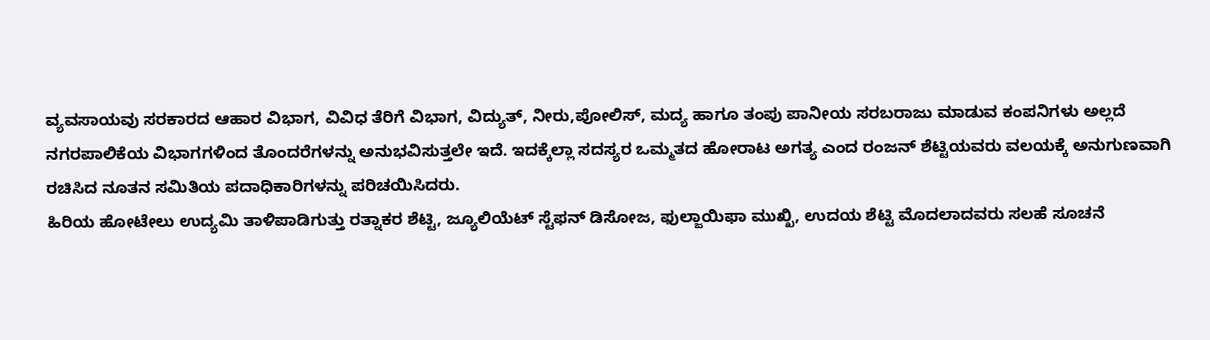ವ್ಯವಸಾಯವು ಸರಕಾರದ ಆಹಾರ ವಿಭಾಗ, ವಿವಿಧ ತೆರಿಗೆ ವಿಭಾಗ, ವಿದ್ಯುತ್, ನೀರು,ಪೋಲಿಸ್, ಮದ್ಯ ಹಾಗೂ ತಂಪು ಪಾನೀಯ ಸರಬರಾಜು ಮಾಡುವ ಕಂಪನಿಗಳು ಅಲ್ಲದೆ ನಗರಪಾಲಿಕೆಯ ವಿಭಾಗಗಳಿಂದ ತೊಂದರೆಗಳನ್ನು ಅನುಭವಿಸುತ್ತಲೇ ಇದೆ. ಇದಕ್ಕೆಲ್ಲಾ ಸದಸ್ಯರ ಒಮ್ಮತದ ಹೋರಾಟ ಅಗತ್ಯ ಎಂದ ರಂಜನ್ ಶೆಟ್ಟಿಯವರು ವಲಯಕ್ಕೆ ಅನುಗುಣವಾಗಿ ರಚಿಸಿದ ನೂತನ ಸಮಿತಿಯ ಪದಾಧಿಕಾರಿಗಳನ್ನು ಪರಿಚಯಿಸಿದರು.
ಹಿರಿಯ ಹೋಟೇಲು ಉದ್ಯಮಿ ತಾಳಿಪಾಡಿಗುತ್ತು ರತ್ನಾಕರ ಶೆಟ್ಟಿ, ಜ್ಯೂಲಿಯೆಟ್ ಸ್ಟೆಫನ್ ಡಿಸೋಜ, ಫುಲ್ಜಾಯಿಫಾ ಮುಖ್ಖಿ, ಉದಯ ಶೆಟ್ಟಿ ಮೊದಲಾದವರು ಸಲಹೆ ಸೂಚನೆ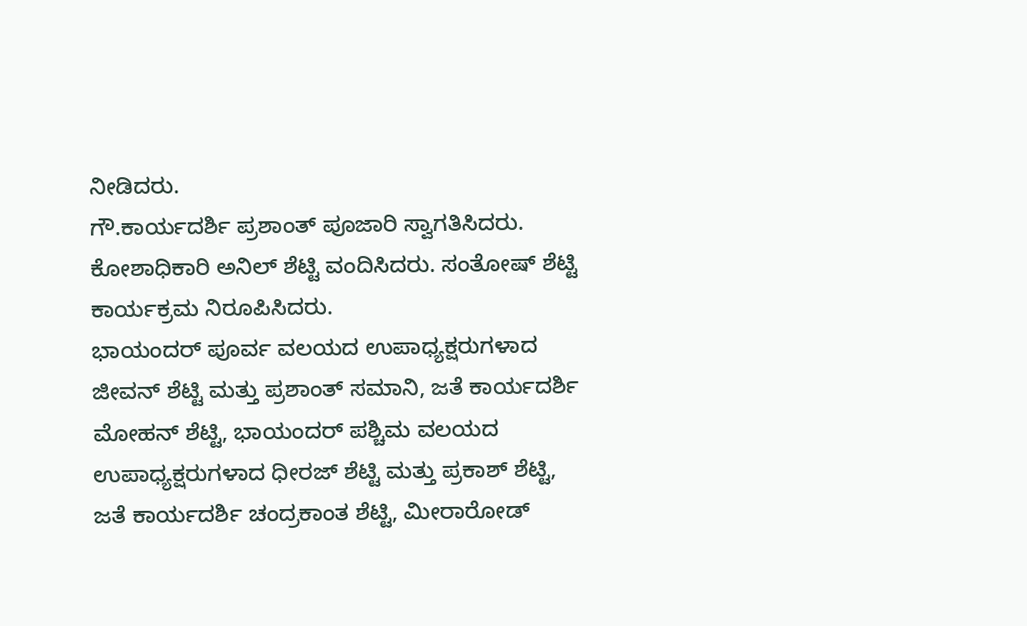ನೀಡಿದರು.
ಗೌ.ಕಾರ್ಯದರ್ಶಿ ಪ್ರಶಾಂತ್ ಪೂಜಾರಿ ಸ್ವಾಗತಿಸಿದರು. ಕೋಶಾಧಿಕಾರಿ ಅನಿಲ್ ಶೆಟ್ಟಿ ವಂದಿಸಿದರು. ಸಂತೋಷ್ ಶೆಟ್ಟಿ ಕಾರ್ಯಕ್ರಮ ನಿರೂಪಿಸಿದರು.
ಭಾಯಂದರ್ ಪೂರ್ವ ವಲಯದ ಉಪಾಧ್ಯಕ್ಷರುಗಳಾದ ಜೀವನ್ ಶೆಟ್ಟಿ ಮತ್ತು ಪ್ರಶಾಂತ್ ಸಮಾನಿ, ಜತೆ ಕಾರ್ಯದರ್ಶಿ ಮೋಹನ್ ಶೆಟ್ಟಿ, ಭಾಯಂದರ್ ಪಶ್ಚಿಮ ವಲಯದ ಉಪಾಧ್ಯಕ್ಷರುಗಳಾದ ಧೀರಜ್ ಶೆಟ್ಟಿ ಮತ್ತು ಪ್ರಕಾಶ್ ಶೆಟ್ಟಿ, ಜತೆ ಕಾರ್ಯದರ್ಶಿ ಚಂದ್ರಕಾಂತ ಶೆಟ್ಟಿ, ಮೀರಾರೋಡ್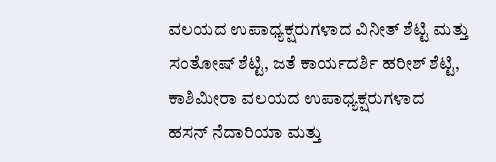ವಲಯದ ಉಪಾಧ್ಯಕ್ಷರುಗಳಾದ ವಿನೀತ್ ಶೆಟ್ಟಿ ಮತ್ತು ಸಂತೋಷ್ ಶೆಟ್ಟಿ, ಜತೆ ಕಾರ್ಯದರ್ಶಿ ಹರೀಶ್ ಶೆಟ್ಟಿ, ಕಾಶಿಮೀರಾ ವಲಯದ ಉಪಾಧ್ಯಕ್ಷರುಗಳಾದ ಹಸನ್ ನೆದಾರಿಯಾ ಮತ್ತು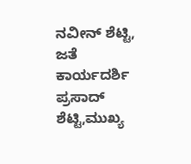ನವೀನ್ ಶೆಟ್ಟಿ, ಜತೆ ಕಾರ್ಯದರ್ಶಿ ಪ್ರಸಾದ್ ಶೆಟ್ಟಿ,ಮುಖ್ಯ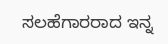ಸಲಹೆಗಾರರಾದ ಇನ್ನ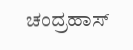ಚಂದ್ರಹಾಸ್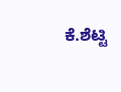ಕೆ.ಶೆಟ್ಟಿ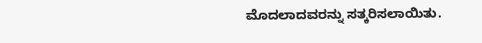ಮೊದಲಾದವರನ್ನು ಸತ್ಕರಿಸಲಾಯಿತು.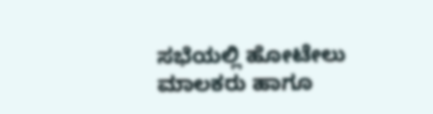ಸಭೆಯಲ್ಲಿ ಹೋಟೇಲು ಮಾಲಕರು ಹಾಗೂ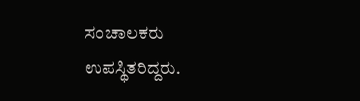ಸಂಚಾಲಕರು ಉಪಸ್ಥಿತರಿದ್ದರು.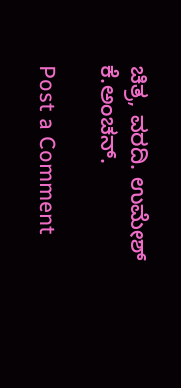ಚಿತ್ರ, ವರದಿ. ಉಮೇಶ್ ಕೆ.ಅಂಚನ್.

Post a Comment